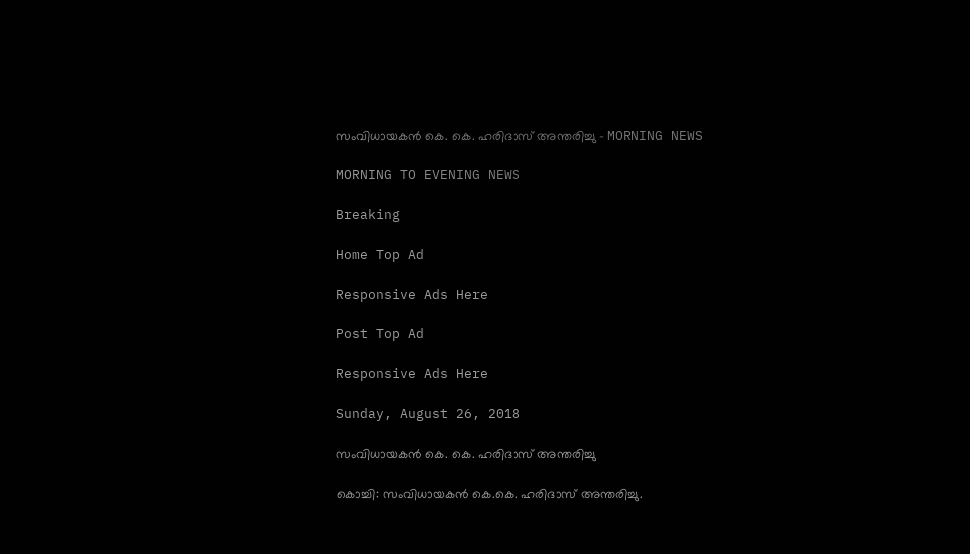സംവിധായകന്‍ കെ. കെ. ഹരിദാസ് അന്തരിച്ചു - MORNING NEWS

MORNING TO EVENING NEWS

Breaking

Home Top Ad

Responsive Ads Here

Post Top Ad

Responsive Ads Here

Sunday, August 26, 2018

സംവിധായകന്‍ കെ. കെ. ഹരിദാസ് അന്തരിച്ചു

കൊച്ചി: സംവിധായകൻ കെ.കെ. ഹരിദാസ് അന്തരിച്ചു.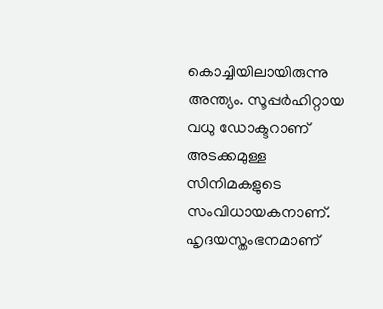കൊച്ചിയിലായിരുന്നു അന്ത്യം. സൂപ്പർഹിറ്റായ വധു ഡോക്ടറാണ് അടക്കമുള്ള സിനിമകളുടെ സംവിധായകനാണ്. ഹൃദയസ്തംഭനമാണ്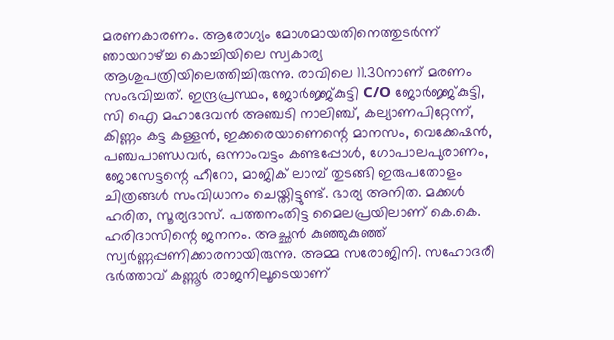മരണകാരണം. ആരോഗ്യം മോശമായതിനെത്തുടർന്ന് ഞായറാഴ്ച്ച കൊച്ചിയിലെ സ്വകാര്യ ആശുപത്രിയിലെത്തിച്ചിരുന്നു. രാവിലെ 11.30നാണ് മരണം സംഭവിച്ചത്. ഇന്ദ്രപ്രസ്ഥം, ജോർജ്ജ്കുട്ടി C/O ജോർജ്ജ്കുട്ടി, സി ഐ മഹാദേവൻ അഞ്ചടി നാലിഞ്ച്, കല്യാണപിറ്റേന്ന്, കിണ്ണം കട്ട കള്ളൻ, ഇക്കരെയാണെന്റെ മാനസം, വെക്കേഷൻ, പഞ്ചപാണ്ഡവർ, ഒന്നാംവട്ടം കണ്ടപ്പോൾ, ഗോപാലപുരാണം, ജോസേട്ടന്റെ ഹീറോ, മാജിക് ലാമ്പ് തുടങ്ങി ഇരുപതോളം ചിത്രങ്ങൾ സംവിധാനം ചെയ്തിട്ടുണ്ട്. ഭാര്യ അനിത. മക്കൾ ഹരിത, സൂര്യദാസ്. പത്തനംതിട്ട മൈലപ്രയിലാണ് കെ.കെ. ഹരിദാസിന്റെ ജനനം. അച്ഛൻ കുഞ്ഞുകുഞ്ഞ് സ്വർണ്ണപ്പണിക്കാരനായിരുന്നു. അമ്മ സരോജിനി. സഹോദരീ ഭർത്താവ് കണ്ണൂർ രാജനിലൂടെയാണ്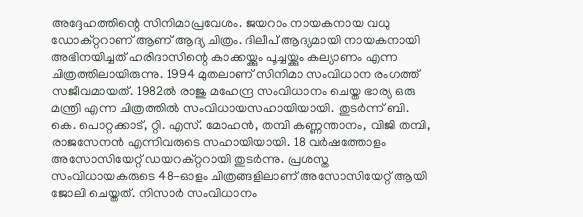അദ്ദേഹത്തിന്റെ സിനിമാപ്രവേശം. ജയറാം നായകനായ വധു ഡോക്റ്ററാണ് ആണ് ആദ്യ ചിത്രം. ദിലീപ് ആദ്യമായി നായകനായി അഭിനയിച്ചത് ഹരിദാസിന്റെ കാക്കയ്ക്കും പൂച്ചയ്ക്കും കല്യാണം എന്ന ചിത്രത്തിലായിരുന്നു. 1994 മുതലാണ് സിനിമാ സംവിധാന രംഗത്ത് സജീവമായത്. 1982ൽ രാജു മഹേന്ദ്ര സംവിധാനം ചെയ്ത ഭാര്യ ഒരു മന്ത്രി എന്ന ചിത്രത്തിൽ സംവിധായസഹായിയായി. തുടർന്ന് ബി. കെ. പൊറ്റക്കാട്, റ്റി. എസ്. മോഹൻ, തമ്പി കണ്ണന്താനം, വിജി തമ്പി, രാജസേനൻ എന്നിവരുടെ സഹായിയായി. 18 വർഷത്തോളം അസോസിയേറ്റ് ഡയറക്റ്ററായി തുടർന്നു. പ്രശസ്ത സംവിധായകരുടെ 48-ഓളം ചിത്രങ്ങളിലാണ് അസോസിയേറ്റ് ആയി ജോലി ചെയ്തത്. നിസാർ സംവിധാനം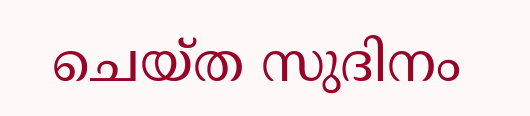ചെയ്ത സുദിനം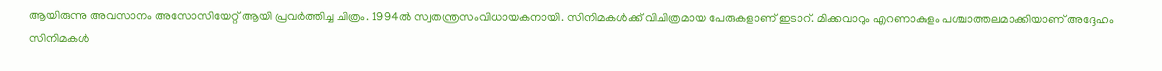ആയിരുന്നു അവസാനം അസോസിയേറ്റ് ആയി പ്രവർത്തിച്ച ചിത്രം. 1994ൽ സ്വതന്ത്രസംവിധായകനായി. സിനിമകൾക്ക് വിചിത്രമായ പേരുകളാണ് ഇടാറ്. മിക്കവാറും എറണാകുളം പശ്ചാത്തലമാക്കിയാണ് അദ്ദേഹം സിനിമകൾ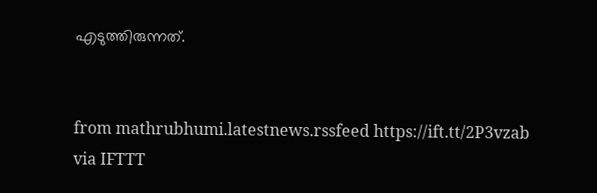എടുത്തിരുന്നത്.


from mathrubhumi.latestnews.rssfeed https://ift.tt/2P3vzab
via IFTTT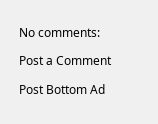No comments:

Post a Comment

Post Bottom Ad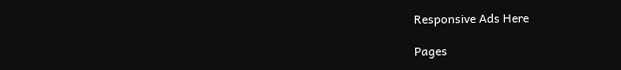Responsive Ads Here

Pages